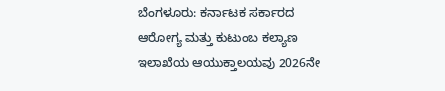ಬೆಂಗಳೂರು: ಕರ್ನಾಟಕ ಸರ್ಕಾರದ ಆರೋಗ್ಯ ಮತ್ತು ಕುಟುಂಬ ಕಲ್ಯಾಣ ಇಲಾಖೆಯ ಆಯುಕ್ತಾಲಯವು 2026ನೇ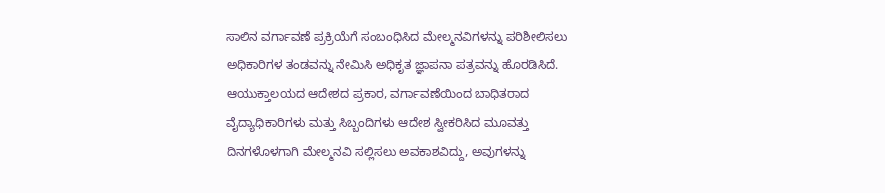ಸಾಲಿನ ವರ್ಗಾವಣೆ ಪ್ರಕ್ರಿಯೆಗೆ ಸಂಬಂಧಿಸಿದ ಮೇಲ್ಮನವಿಗಳನ್ನು ಪರಿಶೀಲಿಸಲು ಅಧಿಕಾರಿಗಳ ತಂಡವನ್ನು ನೇಮಿಸಿ ಅಧಿಕೃತ ಜ್ಞಾಪನಾ ಪತ್ರವನ್ನು ಹೊರಡಿಸಿದೆ. ಆಯುಕ್ತಾಲಯದ ಆದೇಶದ ಪ್ರಕಾರ, ವರ್ಗಾವಣೆಯಿಂದ ಬಾಧಿತರಾದ ವೈದ್ಯಾಧಿಕಾರಿಗಳು ಮತ್ತು ಸಿಬ್ಬಂದಿಗಳು ಆದೇಶ ಸ್ವೀಕರಿಸಿದ ಮೂವತ್ತು ದಿನಗಳೊಳಗಾಗಿ ಮೇಲ್ಮನವಿ ಸಲ್ಲಿಸಲು ಅವಕಾಶವಿದ್ದು, ಅವುಗಳನ್ನು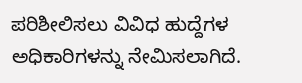ಪರಿಶೀಲಿಸಲು ವಿವಿಧ ಹುದ್ದೆಗಳ ಅಧಿಕಾರಿಗಳನ್ನು ನೇಮಿಸಲಾಗಿದೆ.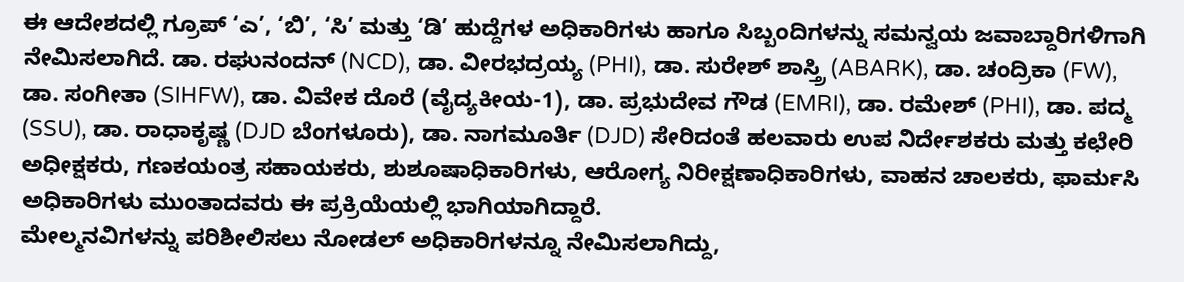ಈ ಆದೇಶದಲ್ಲಿ ಗ್ರೂಪ್ ‘ಎ’, ‘ಬಿ’, ‘ಸಿ’ ಮತ್ತು ‘ಡಿ’ ಹುದ್ದೆಗಳ ಅಧಿಕಾರಿಗಳು ಹಾಗೂ ಸಿಬ್ಬಂದಿಗಳನ್ನು ಸಮನ್ವಯ ಜವಾಬ್ದಾರಿಗಳಿಗಾಗಿ ನೇಮಿಸಲಾಗಿದೆ. ಡಾ. ರಘುನಂದನ್ (NCD), ಡಾ. ವೀರಭದ್ರಯ್ಯ (PHI), ಡಾ. ಸುರೇಶ್ ಶಾಸ್ತ್ರಿ (ABARK), ಡಾ. ಚಂದ್ರಿಕಾ (FW), ಡಾ. ಸಂಗೀತಾ (SIHFW), ಡಾ. ವಿವೇಕ ದೊರೆ (ವೈದ್ಯಕೀಯ-1), ಡಾ. ಪ್ರಭುದೇವ ಗೌಡ (EMRI), ಡಾ. ರಮೇಶ್ (PHI), ಡಾ. ಪದ್ಮ (SSU), ಡಾ. ರಾಧಾಕೃಷ್ಣ (DJD ಬೆಂಗಳೂರು), ಡಾ. ನಾಗಮೂರ್ತಿ (DJD) ಸೇರಿದಂತೆ ಹಲವಾರು ಉಪ ನಿರ್ದೇಶಕರು ಮತ್ತು ಕಛೇರಿ ಅಧೀಕ್ಷಕರು, ಗಣಕಯಂತ್ರ ಸಹಾಯಕರು, ಶುಶೂಷಾಧಿಕಾರಿಗಳು, ಆರೋಗ್ಯ ನಿರೀಕ್ಷಣಾಧಿಕಾರಿಗಳು, ವಾಹನ ಚಾಲಕರು, ಫಾರ್ಮಸಿ ಅಧಿಕಾರಿಗಳು ಮುಂತಾದವರು ಈ ಪ್ರಕ್ರಿಯೆಯಲ್ಲಿ ಭಾಗಿಯಾಗಿದ್ದಾರೆ.
ಮೇಲ್ಮನವಿಗಳನ್ನು ಪರಿಶೀಲಿಸಲು ನೋಡಲ್ ಅಧಿಕಾರಿಗಳನ್ನೂ ನೇಮಿಸಲಾಗಿದ್ದು,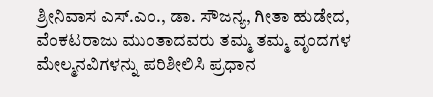ಶ್ರೀನಿವಾಸ ಎಸ್.ಎಂ., ಡಾ. ಸೌಜನ್ಯ, ಗೀತಾ ಹುಡೇದ, ವೆಂಕಟರಾಜು ಮುಂತಾದವರು ತಮ್ಮ ತಮ್ಮ ವೃಂದಗಳ ಮೇಲ್ಮನವಿಗಳನ್ನು ಪರಿಶೀಲಿಸಿ ಪ್ರಧಾನ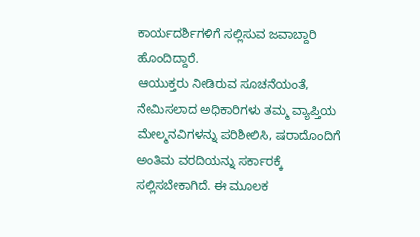ಕಾರ್ಯದರ್ಶಿಗಳಿಗೆ ಸಲ್ಲಿಸುವ ಜವಾಬ್ದಾರಿ ಹೊಂದಿದ್ದಾರೆ.
ಆಯುಕ್ತರು ನೀಡಿರುವ ಸೂಚನೆಯಂತೆ, ನೇಮಿಸಲಾದ ಅಧಿಕಾರಿಗಳು ತಮ್ಮ ವ್ಯಾಪ್ತಿಯ ಮೇಲ್ಮನವಿಗಳನ್ನು ಪರಿಶೀಲಿಸಿ, ಷರಾದೊಂದಿಗೆ ಅಂತಿಮ ವರದಿಯನ್ನು ಸರ್ಕಾರಕ್ಕೆ ಸಲ್ಲಿಸಬೇಕಾಗಿದೆ. ಈ ಮೂಲಕ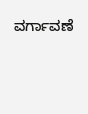ವರ್ಗಾವಣೆ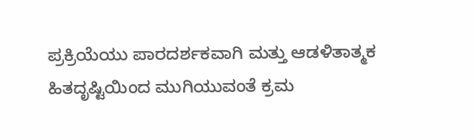ಪ್ರಕ್ರಿಯೆಯು ಪಾರದರ್ಶಕವಾಗಿ ಮತ್ತು ಆಡಳಿತಾತ್ಮಕ ಹಿತದೃಷ್ಟಿಯಿಂದ ಮುಗಿಯುವಂತೆ ಕ್ರಮ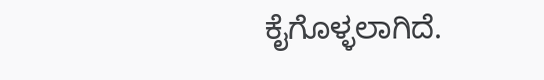ಕೈಗೊಳ್ಳಲಾಗಿದೆ.